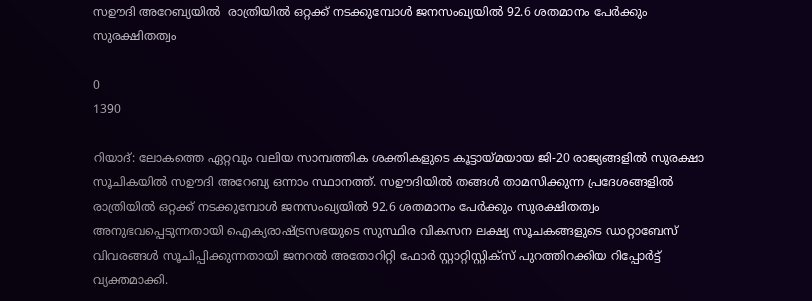സഊദി അറേബ്യയിൽ  രാത്രിയില്‍ ഒറ്റക്ക് നടക്കുമ്പോള്‍ ജനസംഖ്യയില്‍ 92.6 ശതമാനം പേര്‍ക്കും സുരക്ഷിതത്വം

0
1390

റിയാദ്: ലോകത്തെ ഏറ്റവും വലിയ സാമ്പത്തിക ശക്തികളുടെ കൂട്ടായ്മയായ ജി-20 രാജ്യങ്ങളില്‍ സുരക്ഷാ സൂചികയില്‍ സഊദി അറേബ്യ ഒന്നാം സ്ഥാനത്ത്. സഊദിയില്‍ തങ്ങള്‍ താമസിക്കുന്ന പ്രദേശങ്ങളില്‍ രാത്രിയില്‍ ഒറ്റക്ക് നടക്കുമ്പോള്‍ ജനസംഖ്യയില്‍ 92.6 ശതമാനം പേര്‍ക്കും സുരക്ഷിതത്വം അനുഭവപ്പെടുന്നതായി ഐക്യരാഷ്ട്രസഭയുടെ സുസ്ഥിര വികസന ലക്ഷ്യ സൂചകങ്ങളുടെ ഡാറ്റാബേസ് വിവരങ്ങള്‍ സൂചിപ്പിക്കുന്നതായി ജനറല്‍ അതോറിറ്റി ഫോര്‍ സ്റ്റാറ്റിസ്റ്റിക്‌സ് പുറത്തിറക്കിയ റിപ്പോര്‍ട്ട് വ്യക്തമാക്കി.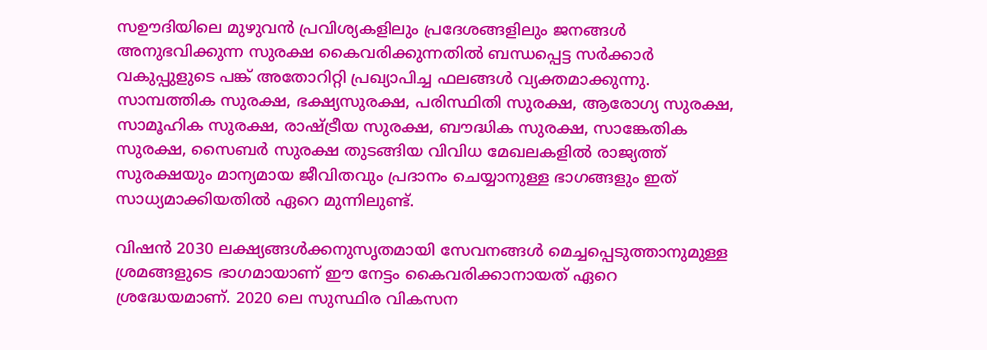സഊദിയിലെ മുഴുവന്‍ പ്രവിശ്യകളിലും പ്രദേശങ്ങളിലും ജനങ്ങള്‍ അനുഭവിക്കുന്ന സുരക്ഷ കൈവരിക്കുന്നതില്‍ ബന്ധപ്പെട്ട സര്‍ക്കാര്‍ വകുപ്പുളുടെ പങ്ക് അതോറിറ്റി പ്രഖ്യാപിച്ച ഫലങ്ങള്‍ വ്യക്തമാക്കുന്നു. സാമ്പത്തിക സുരക്ഷ, ഭക്ഷ്യസുരക്ഷ, പരിസ്ഥിതി സുരക്ഷ, ആരോഗ്യ സുരക്ഷ, സാമൂഹിക സുരക്ഷ, രാഷ്ട്രീയ സുരക്ഷ, ബൗദ്ധിക സുരക്ഷ, സാങ്കേതിക സുരക്ഷ, സൈബര്‍ സുരക്ഷ തുടങ്ങിയ വിവിധ മേഖലകളില്‍ രാജ്യത്ത് സുരക്ഷയും മാന്യമായ ജീവിതവും പ്രദാനം ചെയ്യാനുള്ള ഭാഗങ്ങളും ഇത് സാധ്യമാക്കിയതിൽ ഏറെ മുന്നിലുണ്ട്.

വിഷന്‍ 2030 ലക്ഷ്യങ്ങള്‍ക്കനുസൃതമായി സേവനങ്ങള്‍ മെച്ചപ്പെടുത്താനുമുള്ള ശ്രമങ്ങളുടെ ഭാഗമായാണ് ഈ നേട്ടം കൈവരിക്കാനായത് ഏറെ ശ്രദ്ധേയമാണ്. 2020 ലെ സുസ്ഥിര വികസന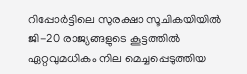റിപ്പോര്‍ട്ടിലെ സുരക്ഷാ സൂചികയിയില്‍ ജി-20 രാജ്യങ്ങളുടെ കൂട്ടത്തില്‍ ഏറ്റവുമധികം നില മെച്ചപ്പെടുത്തിയ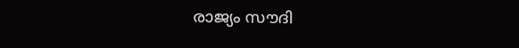രാജ്യം സൗദി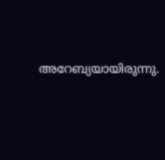അറേബ്യയായിരുന്നു.